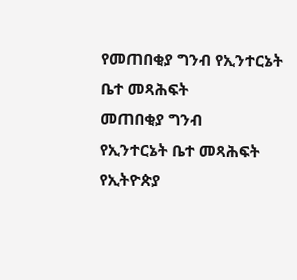የመጠበቂያ ግንብ የኢንተርኔት ቤተ መጻሕፍት
መጠበቂያ ግንብ
የኢንተርኔት ቤተ መጻሕፍት
የኢትዮጵያ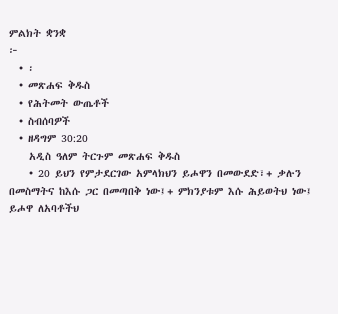ምልክት ቋንቋ
፦
  • ፡
  • መጽሐፍ ቅዱስ
  • የሕትመት ውጤቶች
  • ስብሰባዎች
  • ዘዳግም 30:20
    አዲስ ዓለም ትርጉም መጽሐፍ ቅዱስ
    • 20 ይህን የምታደርገው አምላክህን ይሖዋን በመውደድ፣+ ቃሉን በመስማትና ከእሱ ጋር በመጣበቅ ነው፤+ ምክንያቱም እሱ ሕይወትህ ነው፤ ይሖዋ ለአባቶችህ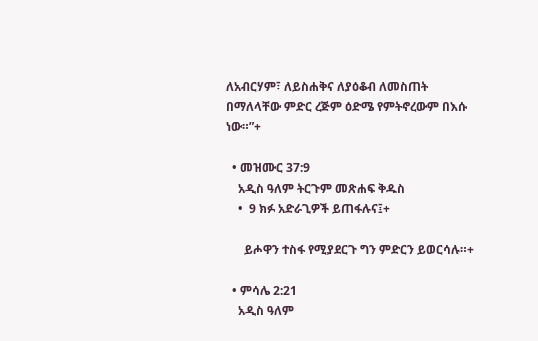ለአብርሃም፣ ለይስሐቅና ለያዕቆብ ለመስጠት በማለላቸው ምድር ረጅም ዕድሜ የምትኖረውም በእሱ ነው።”+

  • መዝሙር 37:9
    አዲስ ዓለም ትርጉም መጽሐፍ ቅዱስ
    •  9 ክፉ አድራጊዎች ይጠፋሉና፤+

      ይሖዋን ተስፋ የሚያደርጉ ግን ምድርን ይወርሳሉ።+

  • ምሳሌ 2:21
    አዲስ ዓለም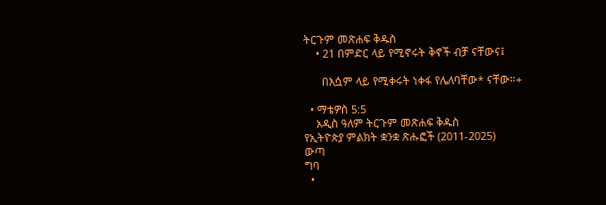ትርጉም መጽሐፍ ቅዱስ
    • 21 በምድር ላይ የሚኖሩት ቅኖች ብቻ ናቸውና፤

      በእሷም ላይ የሚቀሩት ነቀፋ የሌለባቸው* ናቸው።+

  • ማቴዎስ 5:5
    አዲስ ዓለም ትርጉም መጽሐፍ ቅዱስ
የኢትዮጵያ ምልክት ቋንቋ ጽሑፎች (2011-2025)
ውጣ
ግባ
  •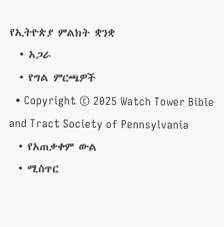የኢትዮጵያ ምልክት ቋንቋ
  • አጋራ
  • የግል ምርጫዎች
  • Copyright © 2025 Watch Tower Bible and Tract Society of Pennsylvania
  • የአጠቃቀም ውል
  • ሚስጥር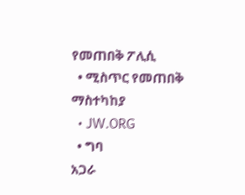የመጠበቅ ፖሊሲ
  • ሚስጥር የመጠበቅ ማስተካከያ
  • JW.ORG
  • ግባ
አጋራ